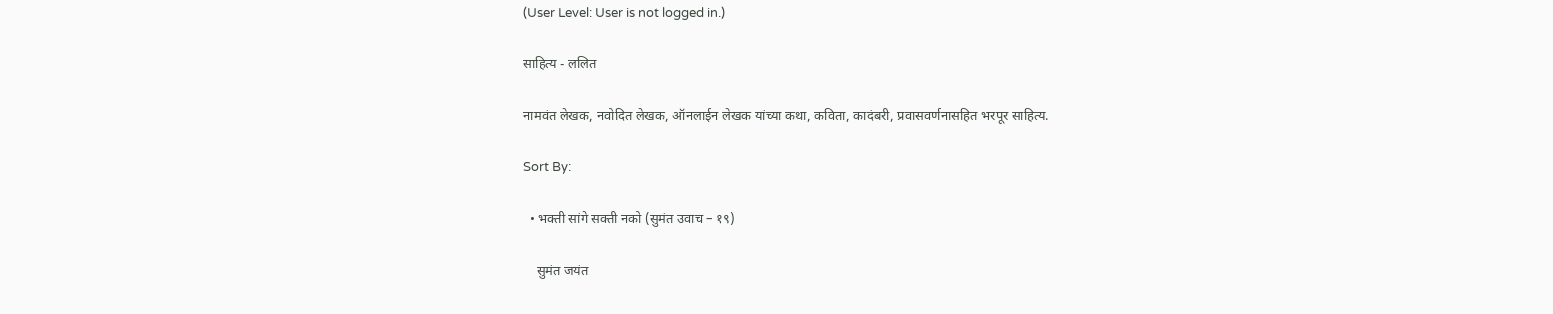(User Level: User is not logged in.)

साहित्य - ललित

नामवंत लेखक, नवोदित लेखक, ऑनलाईन लेखक यांच्या कथा, कविता, कादंबरी, प्रवासवर्णनासहित भरपूर साहित्य.

Sort By:

  • भक्ती सांगे सक्ती नको (सुमंत उवाच – १९)

    सुमंत जयंत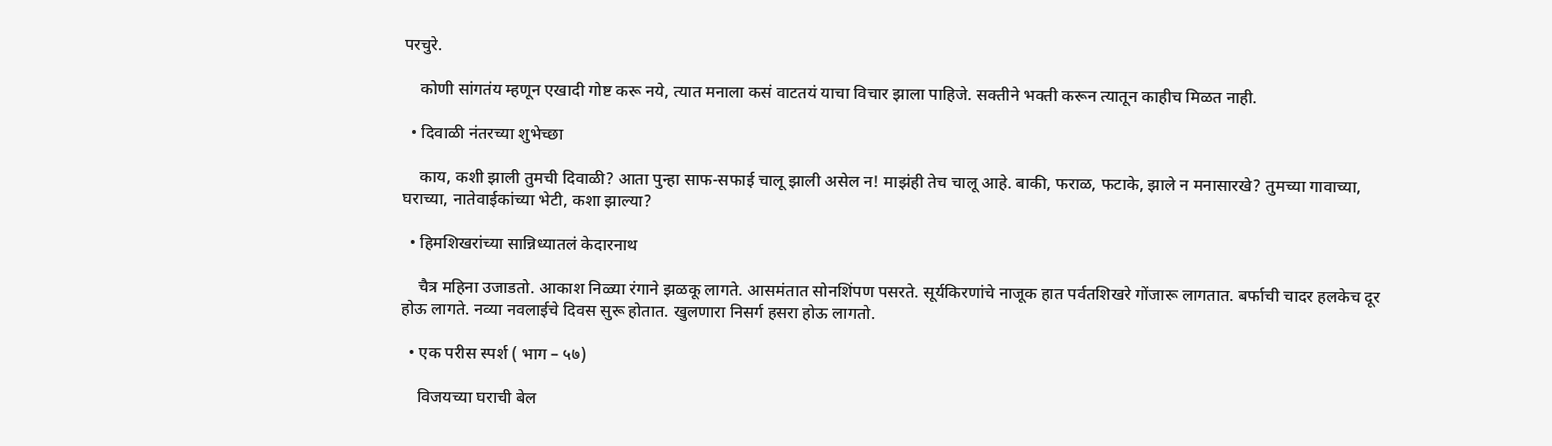परचुरे.

    कोणी सांगतंय म्हणून एखादी गोष्ट करू नये, त्यात मनाला कसं वाटतयं याचा विचार झाला पाहिजे. सक्तीने भक्ती करून त्यातून काहीच मिळत नाही.

  • दिवाळी नंतरच्या शुभेच्छा

    काय, कशी झाली तुमची दिवाळी? आता पुन्हा साफ-सफाई चालू झाली असेल न! माझंही तेच चालू आहे. बाकी, फराळ, फटाके, झाले न मनासारखे? तुमच्या गावाच्या, घराच्या, नातेवाईकांच्या भेटी, कशा झाल्या?

  • हिमशिखरांच्या सान्निध्यातलं केदारनाथ

    चैत्र महिना उजाडतो. आकाश निळ्या रंगाने झळकू लागते. आसमंतात सोनशिंपण पसरते. सूर्यकिरणांचे नाजूक हात पर्वतशिखरे गोंजारू लागतात. बर्फाची चादर हलकेच दूर होऊ लागते. नव्या नवलाईचे दिवस सुरू होतात. खुलणारा निसर्ग हसरा होऊ लागतो.

  • एक परीस स्पर्श ( भाग – ५७)

    विजयच्या घराची बेल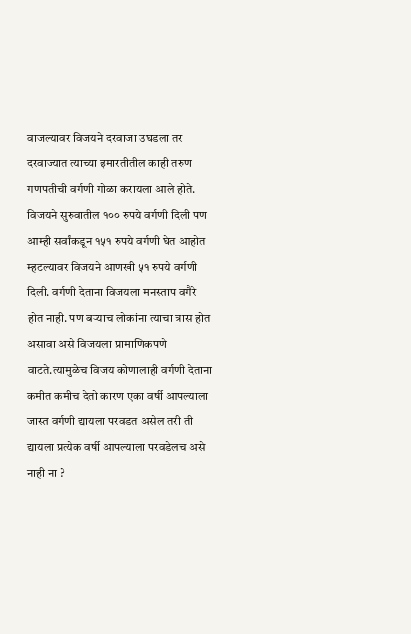वाजल्यावर विजयने दरवाजा उघडला तर दरवाज्यात त्याच्या इमारतीतील काही तरुण गणपतीची वर्गणी गोळा करायला आले होते. विजयने सुरुवातील १०० रुपये वर्गणी दिली पण आम्ही सर्वांकडून १५१ रुपये वर्गणी घेत आहोत म्हटल्यावर विजयने आणखी ५१ रुपये वर्गणी दिली. वर्गणी देताना विजयला मनस्ताप वगैरे होत नाही. पण बऱ्याच लोकांना त्याचा त्रास होत असावा असे विजयला प्रामाणिकपणे वाटते.त्यामुळेच विजय कोणालाही वर्गणी देताना कमीत कमीच देतो कारण एका वर्षी आपल्याला जास्त वर्गणी द्यायला परवडत असेल तरी ती द्यायला प्रत्येक वर्षी आपल्याला परवडेलच असे नाही ना ?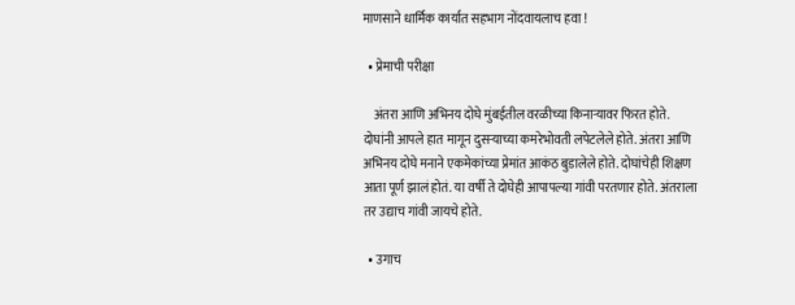माणसाने धार्मिक कार्यात सहभाग नोंदवायलाच हवा !

  • प्रेमाची परीक्षा

    अंतरा आणि अभिनय दोघे मुंबईतील वरळीच्या किनाऱ्यावर फिरत होते. दोघांनी आपले हात मागून दुसऱ्याच्या कमरेभोवती लपेटलेले होते. अंतरा आणि अभिनय दोघे मनाने एकमेकांच्या प्रेमांत आकंठ बुडालेले होते. दोघांचेही शिक्षण आता पूर्ण झालं होतं. या वर्षी ते दोघेही आपापल्या गांवी परतणार होते. अंतराला तर उद्याच गांवी जायचे होते.

  • उगाच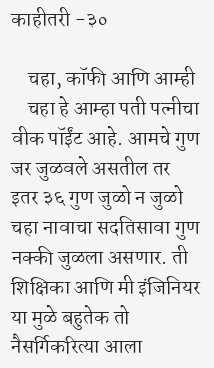काहीतरी -३०

    चहा, कॉफी आणि आम्ही
    चहा हे आम्हा पती पत्नीचा वीक पॉईंट आहे. आमचे गुण जर जुळवले असतील तर इतर ३६ गुण जुळो न जुळो चहा नावाचा सदतिसावा गुण नक्की जुळला असणार. ती शिक्षिका आणि मी इंजिनियर या मुळे बहुतेक तो नैसर्गिकरित्या आला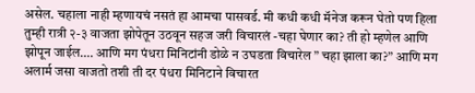असेल. चहाला नाही म्हणायचं नसतं हा आमचा पासवर्ड. मी कधी कधी मॅनेज करून घेतो पण हिला तुम्ही रात्री २-३ वाजता झोपेतून उठवून सहज जरी विचारलं -चहा घेणार का? ती हो म्हणेल आणि झोपून जाईल…. आणि मग पंधरा मिनिटांनी डोळे न उघडता विचारेल ” चहा झाला का?” आणि मग अलार्म जसा वाजतो तशी ती दर पंधरा मिनिटाने विचारत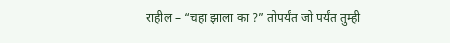राहील – “चहा झाला का ?” तोपर्यंत जो पर्यंत तुम्ही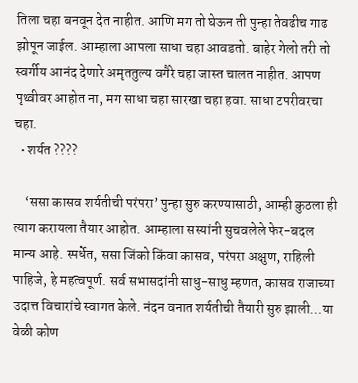तिला चहा बनवून देत नाहीत. आणि मग तो घेऊन ती पुन्हा तेवढीच गाढ झोपून जाईल. आम्हाला आपला साधा चहा आवडतो. बाहेर गेलो तरी तो स्वर्गीय आनंद देणारे अमृततुल्य वगैरे चहा जास्त चालत नाहीत. आपण पृथ्वीवर आहोत ना, मग साधा चहा सारखा चहा हवा. साधा टपरीवरचा चहा.
  • शर्यत ????

    ‘ससा कासव शर्यतीची परंपरा’ पुन्हा सुरु करण्यासाठी, आम्ही कुठला ही त्याग करायला तैयार आहोत. आम्हाला सस्यांनी सुचवलेले फेर-बदल मान्य आहे. स्पर्धेत, ससा जिंको किंवा कासव, परंपरा अक्षुण, राहिली पाहिजे, हे महत्वपूर्ण. सर्व सभासदांनी साधु-साधु म्हणत, कासव राजाच्या उदात्त विचारांचे स्वागत केले. नंदन वनात शर्यतीची तैयारी सुरु झाली…या वेळी कोण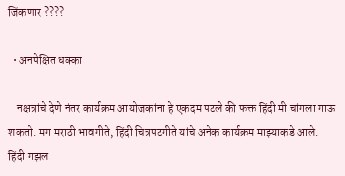जिंकणार ????

  • अनपेक्षित धक्का

    नक्षत्रांचे देणे नंतर कार्यक्रम आयोजकांना हे एकदम पटले की फक्त हिंदी मी चांगला गाऊ शकतो. मग मराठी भावगीते, हिंदी चित्रपटगीते यांचे अनेक कार्यक्रम माझ्याकडे आले. हिंदी गझल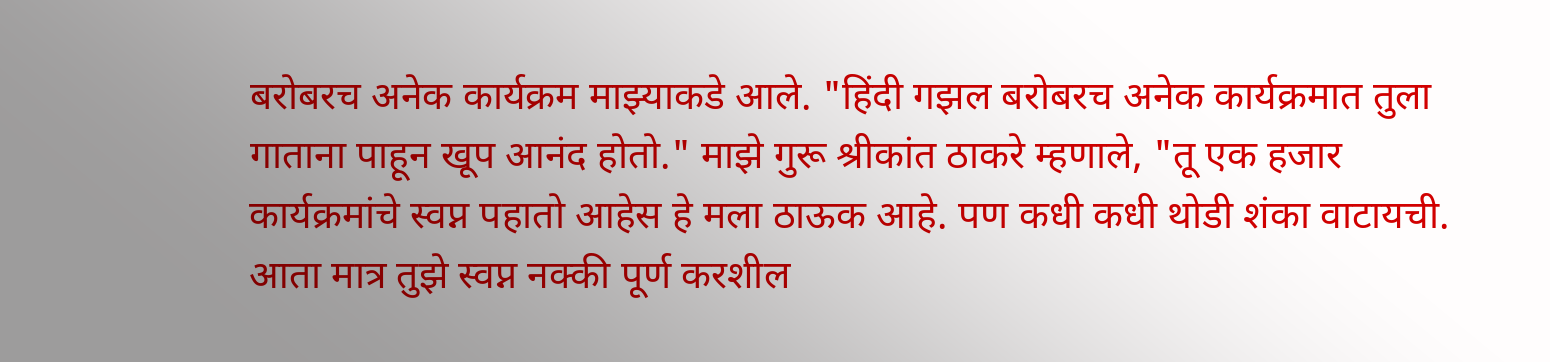बरोबरच अनेक कार्यक्रम माझ्याकडे आले. "हिंदी गझल बरोबरच अनेक कार्यक्रमात तुला गाताना पाहून खूप आनंद होतो." माझे गुरू श्रीकांत ठाकरे म्हणाले, "तू एक हजार कार्यक्रमांचे स्वप्न पहातो आहेस हे मला ठाऊक आहे. पण कधी कधी थोडी शंका वाटायची. आता मात्र तुझे स्वप्न नक्की पूर्ण करशील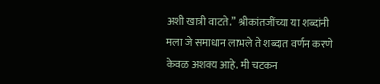अशी खात्री वाटते.” श्रीकांतजींच्या या शब्दांनी मला जे समाधान लाभले ते शब्दात वर्णन करणे केवळ अशक्य आहे. मी चटकन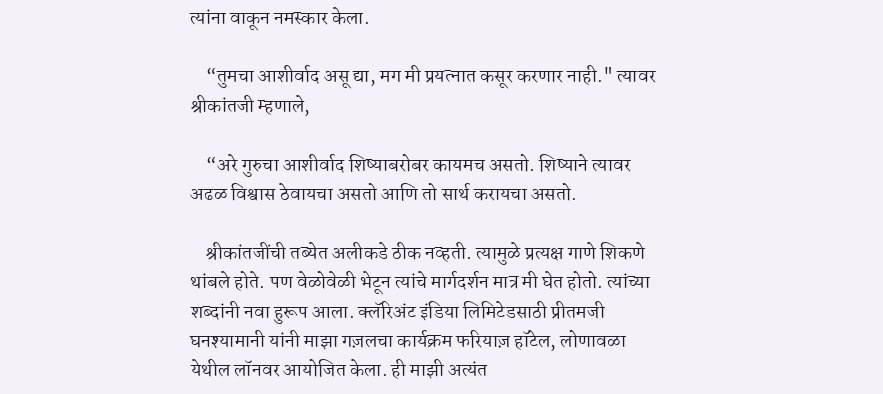त्यांना वाकून नमस्कार केला.

    “तुमचा आशीर्वाद असू द्या, मग मी प्रयत्नात कसूर करणार नाही." त्यावर श्रीकांतजी म्हणाले,

    “अरे गुरुचा आशीर्वाद शिष्याबरोबर कायमच असतो. शिष्याने त्यावर अढळ विश्वास ठेवायचा असतो आणि तो सार्थ करायचा असतो.

    श्रीकांतजींची तब्येत अलीकडे ठीक नव्हती. त्यामुळे प्रत्यक्ष गाणे शिकणे थांबले होते. पण वेळोवेळी भेटून त्यांचे मार्गदर्शन मात्र मी घेत होतो. त्यांच्या शब्दांनी नवा हुरूप आला. क्लॅरिअंट इंडिया लिमिटेडसाठी प्रीतमजी घनश्यामानी यांनी माझा गज़लचा कार्यक्रम फरियाज़ हॉटेल, लोणावळा येथील लॉनवर आयोजित केला. ही माझी अत्यंत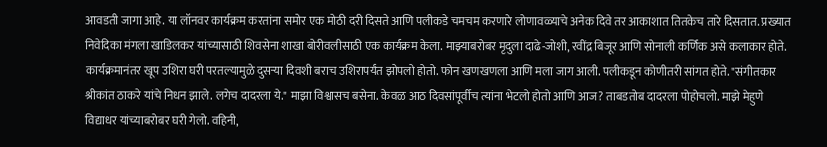आवडती जागा आहे. या लॉनवर कार्यक्रम करतांना समोर एक मोठी दरी दिसते आणि पलीकडे चमचम करणारे लोणावळ्याचे अनेक दिवे तर आकाशात तितकेच तारे दिसतात. प्रख्यात निवेदिका मंगला खाडिलकर यांच्यासाठी शिवसेना शाखा बोरीवलीसाठी एक कार्यक्रम केला. माझ्याबरोबर मृदुला दाढे-जोशी, रवींद्र बिजूर आणि सोनाली कर्णिक असे कलाकार होते. कार्यक्रमानंतर खूप उशिरा घरी परतल्यामुळे दुसऱ्या दिवशी बराच उशिरापर्यंत झोपलो होतो. फोन खणखणला आणि मला जाग आली. पलीकडून कोणीतरी सांगत होते. "संगीतकार श्रीकांत ठाकरे यांचे निधन झाले. लगेच दादरला ये." माझा विश्वासच बसेना. केवळ आठ दिवसांपूर्वीच त्यांना भेटलो होतो आणि आज? ताबडतोब दादरला पोहोचलो. माझे मेहुणे विद्याधर यांच्याबरोबर घरी गेलो. वहिनी,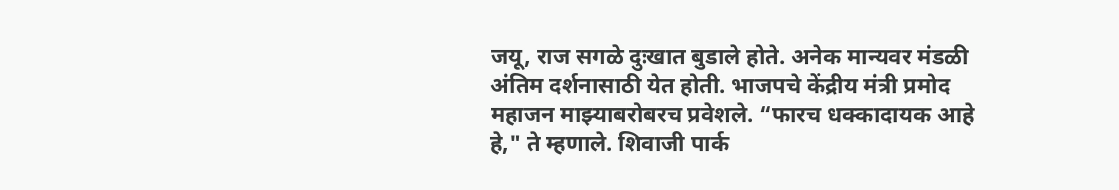जयू, राज सगळे दुःखात बुडाले होते. अनेक मान्यवर मंडळी अंतिम दर्शनासाठी येत होती. भाजपचे केंद्रीय मंत्री प्रमोद महाजन माझ्याबरोबरच प्रवेशले. “फारच धक्कादायक आहे हे," ते म्हणाले. शिवाजी पार्क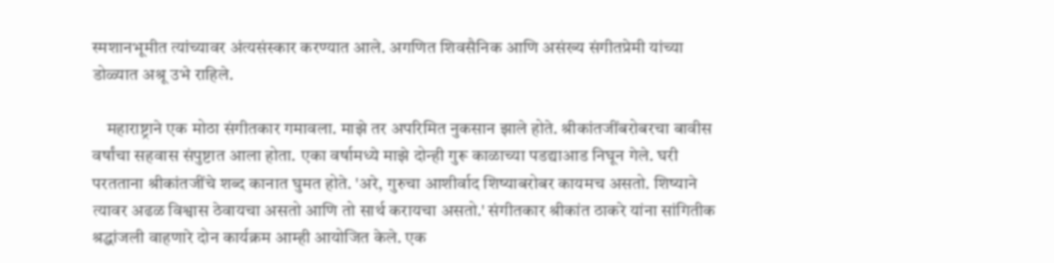स्मशानभूमीत त्यांच्यावर अंत्यसंस्कार करण्यात आले. अगणित शिवसैनिक आणि असंख्य संगीतप्रेमी यांच्या डोळ्यात अश्रू उभे राहिले.

    महाराष्ट्राने एक मोठा संगीतकार गमावला. माझे तर अपरिमित नुकसान झाले होते. श्रीकांतजींबरोबरचा बावीस वर्षांचा सहवास संपुष्टात आला होता. एका वर्षामध्ये माझे दोन्ही गुरू काळाच्या पडद्याआड निघून गेले. घरी परतताना श्रीकांतजींचे शब्द कानात घुमत होते. 'अरे, गुरुचा आशीर्वाद शिष्याबरोबर कायमच असतो. शिष्याने त्यावर अढळ विश्वास ठेवायचा असतो आणि तो सार्थ करायचा असतो.' संगीतकार श्रीकांत ठाकरे यांना सांगितीक श्रद्धांजली वाहणारे दोन कार्यक्रम आम्ही आयोजित केले. एक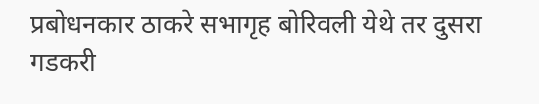प्रबोधनकार ठाकरे सभागृह बोरिवली येथे तर दुसरा गडकरी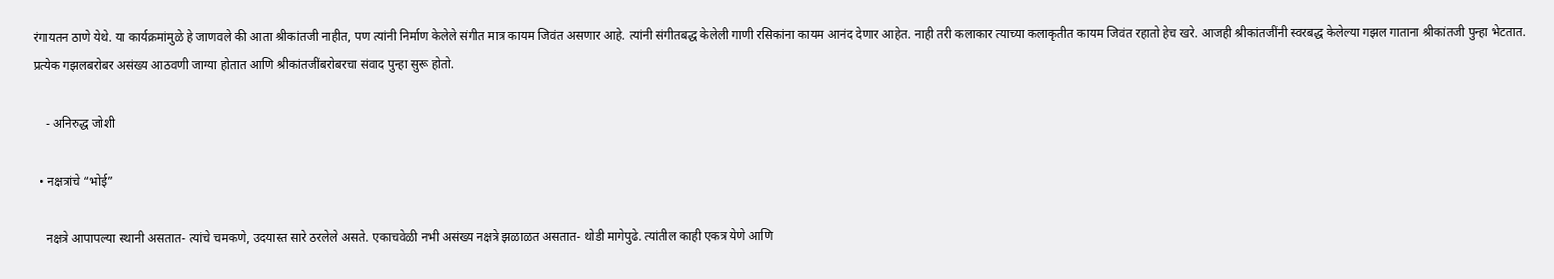रंगायतन ठाणे येथे. या कार्यक्रमांमुळे हे जाणवले की आता श्रीकांतजी नाहीत, पण त्यांनी निर्माण केलेले संगीत मात्र कायम जिवंत असणार आहे. त्यांनी संगीतबद्ध केलेली गाणी रसिकांना कायम आनंद देणार आहेत. नाही तरी कलाकार त्याच्या कलाकृतीत कायम जिवंत रहातो हेच खरे. आजही श्रीकांतजींनी स्वरबद्ध केलेल्या गझल गाताना श्रीकांतजी पुन्हा भेटतात. प्रत्येक गझलबरोबर असंख्य आठवणी जाग्या होतात आणि श्रीकांतजींबरोबरचा संवाद पुन्हा सुरू होतो.

    - अनिरुद्ध जोशी

  • नक्षत्रांचे “भोई”

    नक्षत्रे आपापल्या स्थानी असतात- त्यांचे चमकणे, उदयास्त सारे ठरलेले असते. एकाचवेळी नभी असंख्य नक्षत्रे झळाळत असतात- थोडी मागेपुढे. त्यांतील काही एकत्र येणे आणि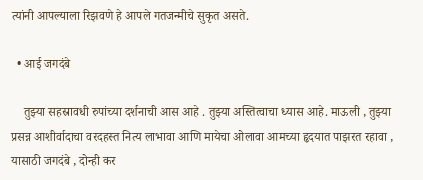त्यांनी आपल्याला रिझवणे हे आपले गतजन्मीचे सुकृत असते.

  • आई जगदंबे

    तुझ्या सहस्रावधी रुपांच्या दर्शनाची आस आहे . तुझ्या अस्तित्वाचा ध्यास आहे. माऊली , तुझ्या प्रसन्न आशीर्वादाचा वरदहस्त नित्य लाभावा आणि मायेचा ओलावा आमच्या हृदयात पाझरत रहावा , यासाठी जगदंबे , दोन्ही कर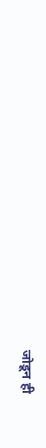जोडून ही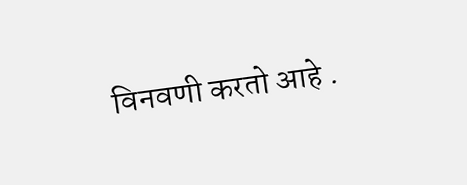विनवणी करतो आहे .